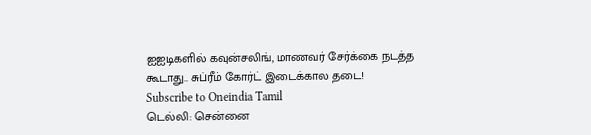ஐஐடிகளில் கவுன்சலிங், மாணவர் சேர்க்கை நடத்த கூடாது.. சுப்ரீம் கோர்ட் இடைக்கால தடை!
Subscribe to Oneindia Tamil
டெல்லி: சென்னை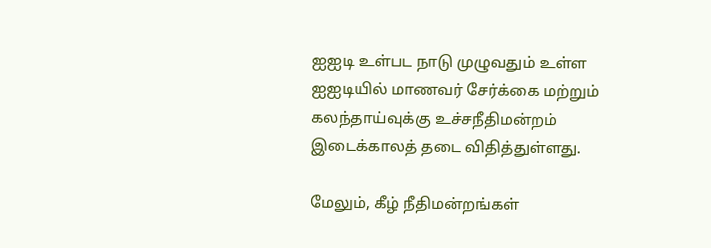ஐஐடி உள்பட நாடு முழுவதும் உள்ள ஐஐடியில் மாணவர் சேர்க்கை மற்றும் கலந்தாய்வுக்கு உச்சநீதிமன்றம் இடைக்காலத் தடை விதித்துள்ளது.

மேலும், கீழ் நீதிமன்றங்கள்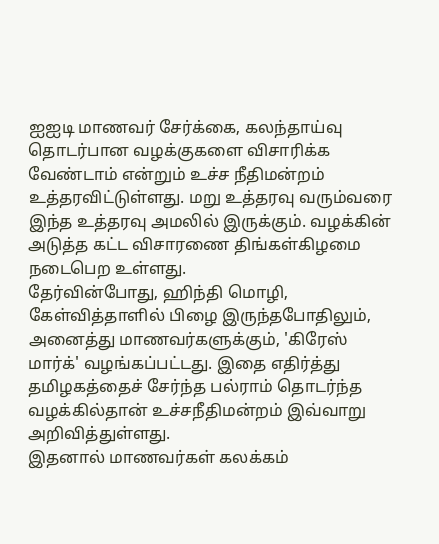ஐஐடி மாணவர் சேர்க்கை, கலந்தாய்வு தொடர்பான வழக்குகளை விசாரிக்க வேண்டாம் என்றும் உச்ச நீதிமன்றம் உத்தரவிட்டுள்ளது. மறு உத்தரவு வரும்வரை இந்த உத்தரவு அமலில் இருக்கும். வழக்கின் அடுத்த கட்ட விசாரணை திங்கள்கிழமை நடைபெற உள்ளது.
தேர்வின்போது, ஹிந்தி மொழி, கேள்வித்தாளில் பிழை இருந்தபோதிலும், அனைத்து மாணவர்களுக்கும், 'கிரேஸ் மார்க்' வழங்கப்பட்டது. இதை எதிர்த்து தமிழகத்தைச் சேர்ந்த பல்ராம் தொடர்ந்த வழக்கில்தான் உச்சநீதிமன்றம் இவ்வாறு அறிவித்துள்ளது.
இதனால் மாணவர்கள் கலக்கம்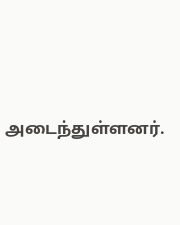அடைந்துள்ளனர்.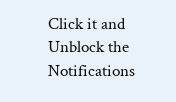Click it and Unblock the Notifications